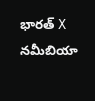భారత్ X నమీబియా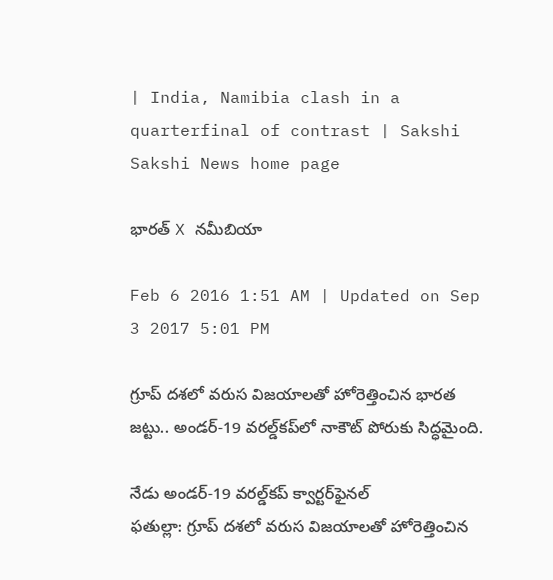| India, Namibia clash in a quarterfinal of contrast | Sakshi
Sakshi News home page

భారత్ X నమీబియా

Feb 6 2016 1:51 AM | Updated on Sep 3 2017 5:01 PM

గ్రూప్ దశలో వరుస విజయాలతో హోరెత్తించిన భారత జట్టు.. అండర్-19 వరల్డ్‌కప్‌లో నాకౌట్ పోరుకు సిద్ధమైంది.

నేడు అండర్-19 వరల్డ్‌కప్ క్వార్టర్‌ఫైనల్
ఫతుల్లా: గ్రూప్ దశలో వరుస విజయాలతో హోరెత్తించిన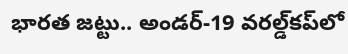భారత జట్టు.. అండర్-19 వరల్డ్‌కప్‌లో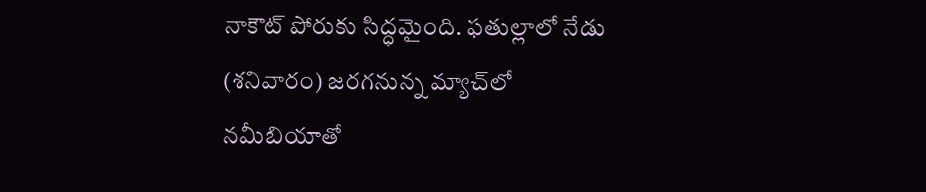నాకౌట్ పోరుకు సిద్ధమైంది. ఫతుల్లాలో నేడు (శనివారం) జరగనున్న మ్యాచ్‌లో నమీబియాతో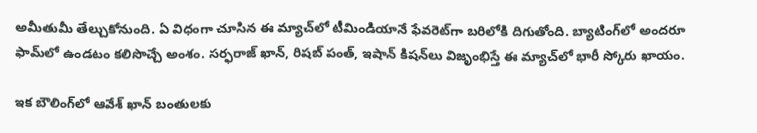అమీతుమీ తేల్చుకోనుంది. ఏ విధంగా చూసిన ఈ మ్యాచ్‌లో టీమిండియానే ఫేవరెట్‌గా బరిలోకి దిగుతోంది. బ్యాటింగ్‌లో అందరూ ఫామ్‌లో ఉండటం కలిసొచ్చే అంశం. సర్ఫరాజ్ ఖాన్, రిషబ్ పంత్, ఇషాన్ కిషన్‌లు విజృంభిస్తే ఈ మ్యాచ్‌లో భారీ స్కోరు ఖాయం.

ఇక బౌలింగ్‌లో ఆవేశ్ ఖాన్ బంతులకు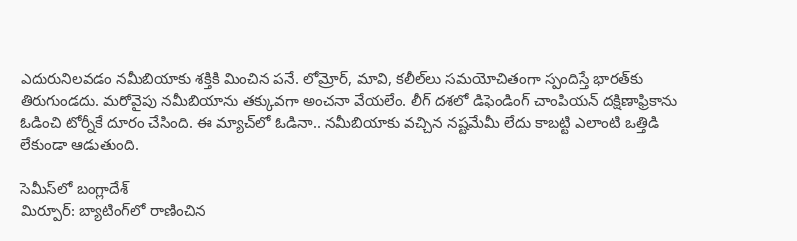ఎదురునిలవడం నమీబియాకు శక్తికి మించిన పనే. లోమ్రోర్, మావి, కలీల్‌లు సమయోచితంగా స్పందిస్తే భారత్‌కు తిరుగుండదు. మరోవైపు నమీబియాను తక్కువగా అంచనా వేయలేం. లీగ్ దశలో డిఫెండింగ్ చాంపియన్ దక్షిణాఫ్రికాను ఓడించి టోర్నీకే దూరం చేసింది. ఈ మ్యాచ్‌లో ఓడినా.. నమీబియాకు వచ్చిన నష్టమేమీ లేదు కాబట్టి ఎలాంటి ఒత్తిడి లేకుండా ఆడుతుంది.

సెమీస్‌లో బంగ్లాదేశ్
మిర్పూర్: బ్యాటింగ్‌లో రాణించిన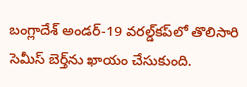బంగ్లాదేశ్ అండర్-19 వరల్డ్‌కప్‌లో తొలిసారి సెమీస్ బెర్త్‌ను ఖాయం చేసుకుంది.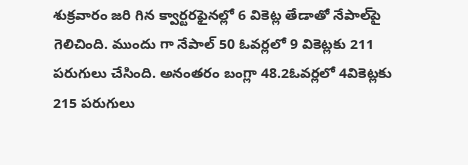శుక్రవారం జరి గిన క్వార్టరఫైనల్లో 6 వికెట్ల తేడాతో నేపాల్‌పై గెలిచింది. ముందు గా నేపాల్ 50 ఓవర్లలో 9 వికెట్లకు 211 పరుగులు చేసింది. అనంతరం బంగ్లా 48.2ఓవర్లలో 4వికెట్లకు 215 పరుగులు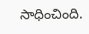సాధించింది.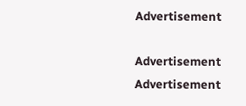Advertisement

Advertisement
Advertisement